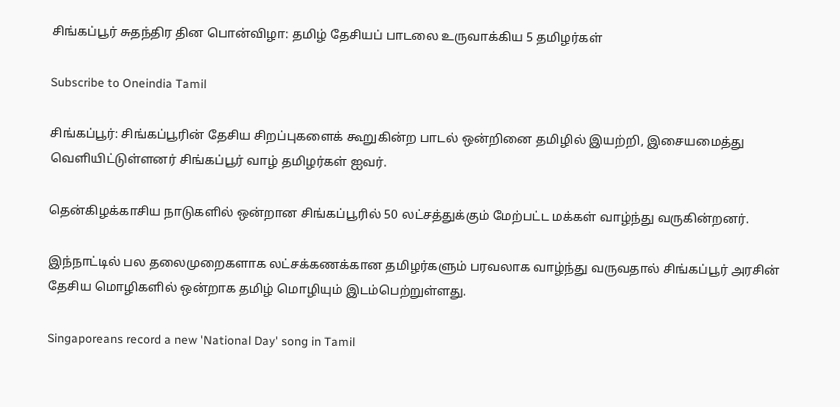சிங்கப்பூர் சுதந்திர தின பொன்விழா: தமிழ் தேசியப் பாடலை உருவாக்கிய 5 தமிழர்கள்

Subscribe to Oneindia Tamil

சிங்கப்பூர்: சிங்கப்பூரின் தேசிய சிறப்புகளைக் கூறுகின்ற பாடல் ஒன்றினை தமிழில் இயற்றி, இசையமைத்து வெளியிட்டுள்ளனர் சிங்கப்பூர் வாழ் தமிழர்கள் ஐவர்.

தென்கிழக்காசிய நாடுகளில் ஒன்றான சிங்கப்பூரில் 50 லட்சத்துக்கும் மேற்பட்ட மக்கள் வாழ்ந்து வருகின்றனர்.

இந்நாட்டில் பல தலைமுறைகளாக லட்சக்கணக்கான தமிழர்களும் பரவலாக வாழ்ந்து வருவதால் சிங்கப்பூர் அரசின் தேசிய மொழிகளில் ஒன்றாக தமிழ் மொழியும் இடம்பெற்றுள்ளது.

Singaporeans record a new 'National Day' song in Tamil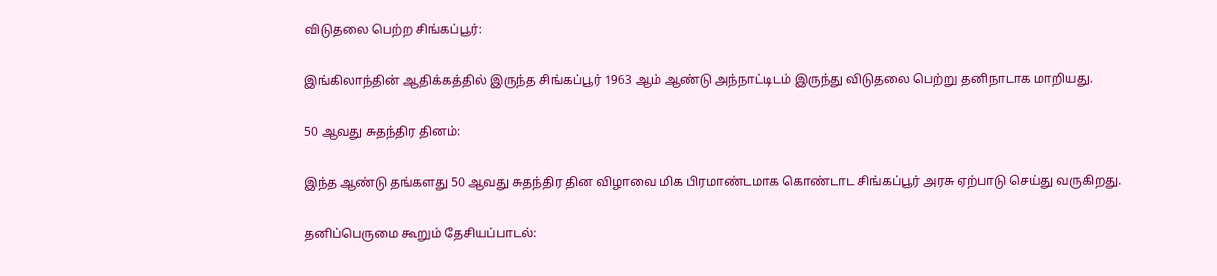விடுதலை பெற்ற சிங்கப்பூர்:

இங்கிலாந்தின் ஆதிக்கத்தில் இருந்த சிங்கப்பூர் 1963 ஆம் ஆண்டு அந்நாட்டிடம் இருந்து விடுதலை பெற்று தனிநாடாக மாறியது.

50 ஆவது சுதந்திர தினம்:

இந்த ஆண்டு தங்களது 50 ஆவது சுதந்திர தின விழாவை மிக பிரமாண்டமாக கொண்டாட சிங்கப்பூர் அரசு ஏற்பாடு செய்து வருகிறது.

தனிப்பெருமை கூறும் தேசியப்பாடல்: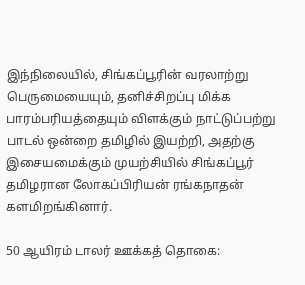இந்நிலையில், சிங்கப்பூரின் வரலாற்று பெருமையையும், தனிச்சிறப்பு மிக்க பாரம்பரியத்தையும் விளக்கும் நாட்டுப்பற்று பாடல் ஒன்றை தமிழில் இயற்றி, அதற்கு இசையமைக்கும் முயற்சியில் சிங்கப்பூர் தமிழரான லோகப்பிரியன் ரங்கநாதன் களமிறங்கினார்.

50 ஆயிரம் டாலர் ஊக்கத் தொகை: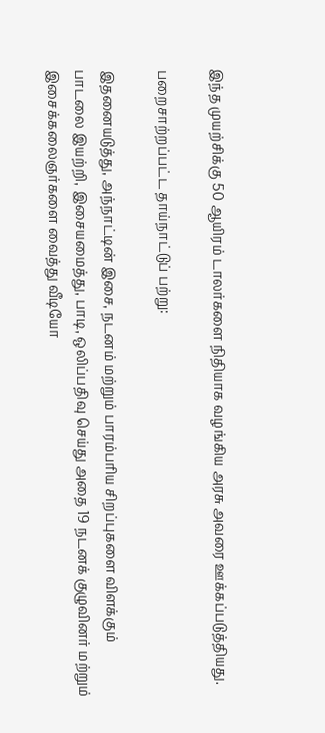இந்த முயற்சிக்கு 50 ஆயிரம் டாலர்களை நிதியாக வழங்கிய அரசு அவரை ஊக்கப்படுத்தியது.

பறைசாற்றப்பட்ட தாய்நாட்டுப் பற்று:

இதனையடுத்து, அந்நாட்டின் இசை, நடனம் மற்றும் பாரம்பரிய சிறப்புகளை விளக்கும் பாடலை இயற்றி, இசையமைத்து, பாடி, ஒலிப்பதிவு செய்து அதை 19 நடனக் குழுவினர் மற்றும் இசைக்கலைஞர்களை வைத்து வீடியோ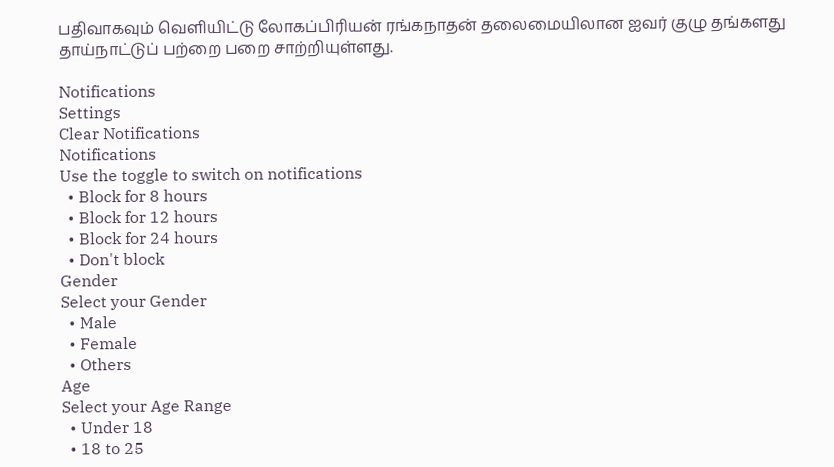பதிவாகவும் வெளியிட்டு லோகப்பிரியன் ரங்கநாதன் தலைமையிலான ஐவர் குழு தங்களது தாய்நாட்டுப் பற்றை பறை சாற்றியுள்ளது.

Notifications
Settings
Clear Notifications
Notifications
Use the toggle to switch on notifications
  • Block for 8 hours
  • Block for 12 hours
  • Block for 24 hours
  • Don't block
Gender
Select your Gender
  • Male
  • Female
  • Others
Age
Select your Age Range
  • Under 18
  • 18 to 25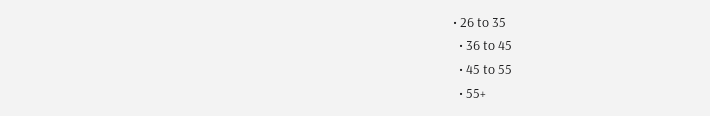• 26 to 35
  • 36 to 45
  • 45 to 55
  • 55+